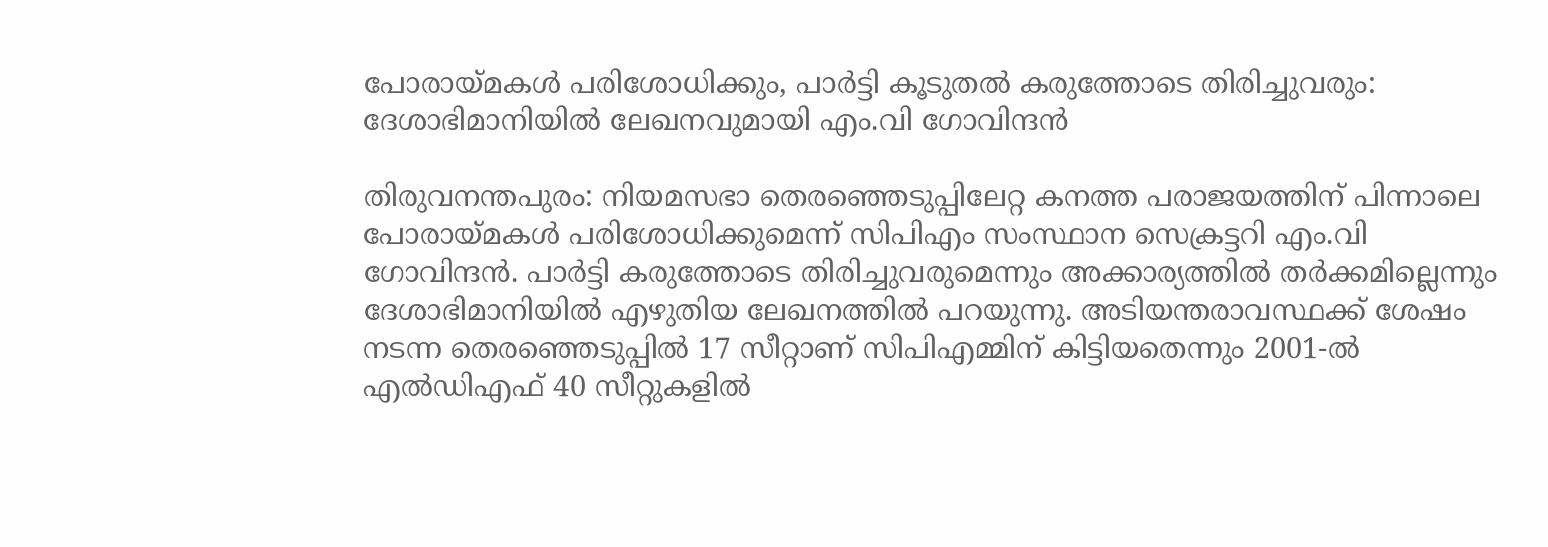പോരായ്മകൾ പരിശോധിക്കും, പാർട്ടി കൂടുതൽ കരുത്തോടെ തിരിച്ചുവരും: ദേശാഭിമാനിയിൽ ലേഖനവുമായി എം.വി ഗോവിന്ദൻ

തിരുവനന്തപുരം: നിയമസഭാ തെരഞ്ഞെടുപ്പിലേറ്റ കനത്ത പരാജയത്തിന് പിന്നാലെ പോരായ്മകൾ പരിശോധിക്കുമെന്ന് സിപിഎം സംസ്ഥാന സെക്രട്ടറി എം.വി ഗോവിന്ദൻ. പാർട്ടി കരുത്തോടെ തിരിച്ചുവരുമെന്നും അക്കാര്യത്തിൽ തർക്കമില്ലെന്നും ദേശാഭിമാനിയിൽ എഴുതിയ ലേഖനത്തിൽ പറയുന്നു. അടിയന്തരാവസ്ഥക്ക് ശേഷം നടന്ന തെരഞ്ഞെടുപ്പിൽ 17 സീറ്റാണ് സിപിഎമ്മിന് കിട്ടിയതെന്നും 2001-ൽ എൽഡിഎഫ് 40 സീറ്റുകളിൽ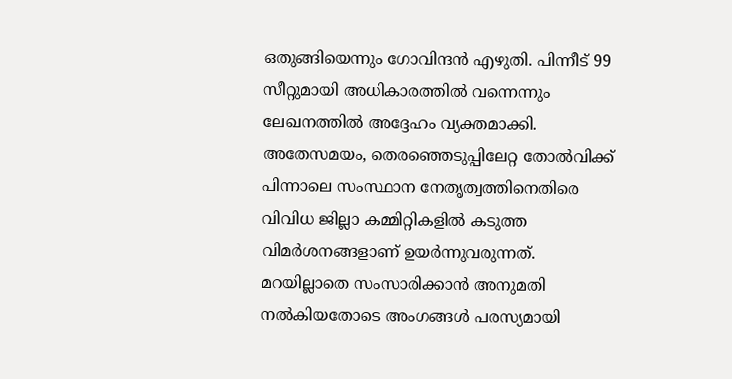ഒതുങ്ങിയെന്നും ഗോവിന്ദൻ എഴുതി. പിന്നീട് 99 സീറ്റുമായി അധികാരത്തിൽ വന്നെന്നും ലേഖനത്തിൽ അദ്ദേഹം വ്യക്തമാക്കി. അതേസമയം, തെരഞ്ഞെടുപ്പിലേറ്റ തോൽവിക്ക് പിന്നാലെ സംസ്ഥാന നേതൃത്വത്തിനെതിരെ വിവിധ ജില്ലാ കമ്മിറ്റികളിൽ കടുത്ത വിമർശനങ്ങളാണ് ഉയർന്നുവരുന്നത്. മറയില്ലാതെ സംസാരിക്കാൻ അനുമതി നൽകിയതോടെ അംഗങ്ങൾ പരസ്യമായി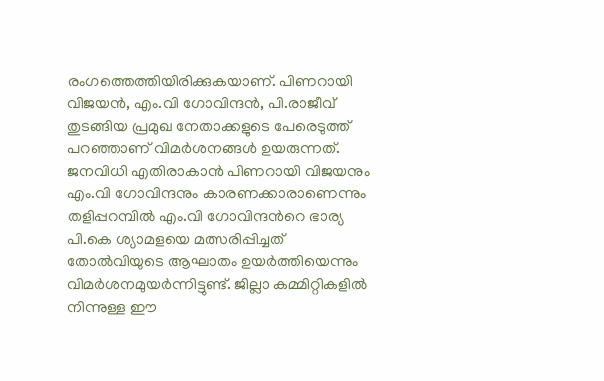രംഗത്തെത്തിയിരിക്കുകയാണ്. പിണറായി വിജയൻ, എം.വി ഗോവിന്ദൻ, പി.രാജീവ് തുടങ്ങിയ പ്രമുഖ നേതാക്കളുടെ പേരെടുത്ത് പറഞ്ഞാണ് വിമർശനങ്ങൾ ഉയരുന്നത്. ജനവിധി എതിരാകാൻ പിണറായി വിജയനും എം.വി ഗോവിന്ദനും കാരണക്കാരാണെന്നും തളിപ്പറമ്പിൽ എം.വി ഗോവിന്ദന്‍റെ ഭാര്യ പി.കെ ശ്യാമളയെ മത്സരിപ്പിച്ചത് തോൽവിയുടെ ആഘാതം ഉയർത്തിയെന്നും വിമർശനമുയർന്നിട്ടുണ്ട്. ജില്ലാ കമ്മിറ്റികളിൽ നിന്നുള്ള ഈ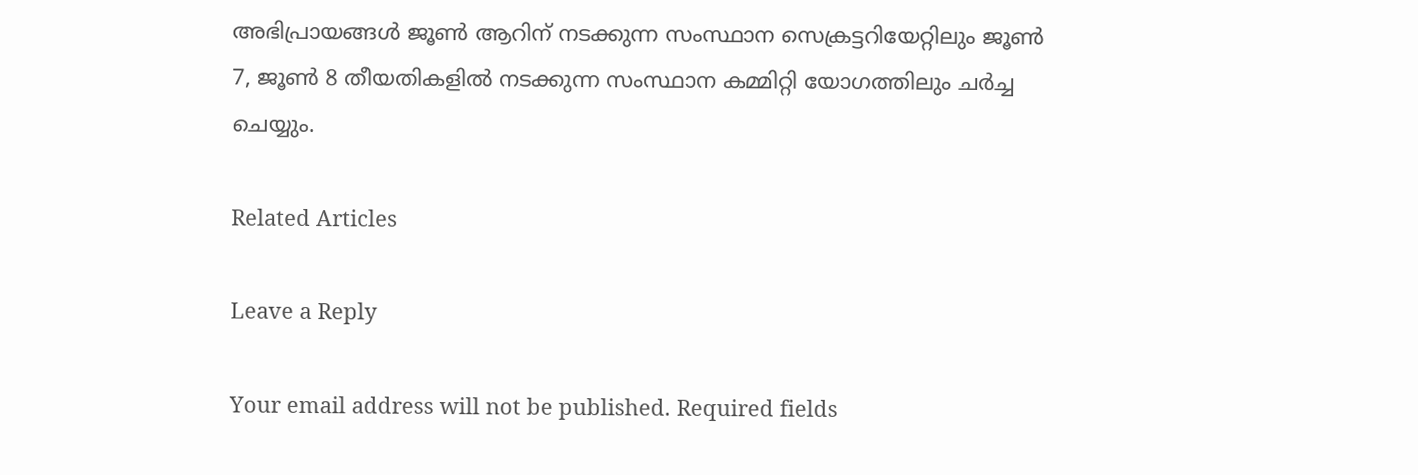അഭിപ്രായങ്ങൾ ജൂൺ ആറിന് നടക്കുന്ന സംസ്ഥാന സെക്രട്ടറിയേറ്റിലും ജൂൺ 7, ജൂൺ 8 തീയതികളിൽ നടക്കുന്ന സംസ്ഥാന കമ്മിറ്റി യോഗത്തിലും ചർച്ച ചെയ്യും.

Related Articles

Leave a Reply

Your email address will not be published. Required fields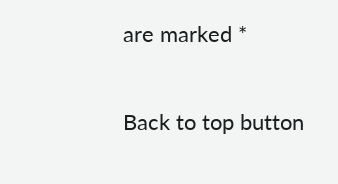are marked *

Back to top button